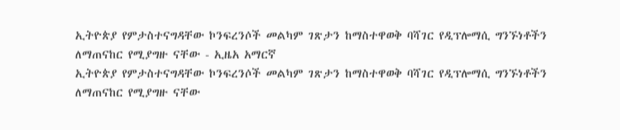ኢትዮጵያ የምታስተናግዳቸው ኮንፍረንሶች መልካም ገጽታን ከማስተዋወቅ ባሻገር የዲፕሎማሲ ግንኙነቶችን ለማጠናከር የሚያግዙ ናቸው - ኢዜአ አማርኛ
ኢትዮጵያ የምታስተናግዳቸው ኮንፍረንሶች መልካም ገጽታን ከማስተዋወቅ ባሻገር የዲፕሎማሲ ግንኙነቶችን ለማጠናከር የሚያግዙ ናቸው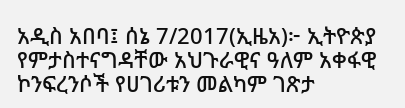አዲስ አበባ፤ ሰኔ 7/2017(ኢዜአ)፦ ኢትዮጵያ የምታስተናግዳቸው አህጉራዊና ዓለም አቀፋዊ ኮንፍረንሶች የሀገሪቱን መልካም ገጽታ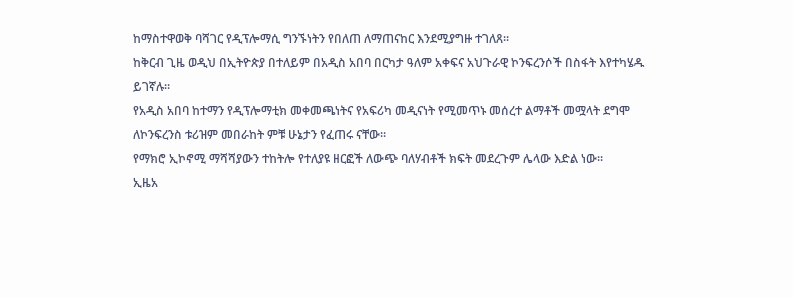ከማስተዋወቅ ባሻገር የዲፕሎማሲ ግንኙነትን የበለጠ ለማጠናከር እንደሚያግዙ ተገለጸ።
ከቅርብ ጊዜ ወዲህ በኢትዮጵያ በተለይም በአዲስ አበባ በርካታ ዓለም አቀፍና አህጉራዊ ኮንፍረንሶች በስፋት እየተካሄዱ ይገኛሉ።
የአዲስ አበባ ከተማን የዲፕሎማቲክ መቀመጫነትና የአፍሪካ መዲናነት የሚመጥኑ መሰረተ ልማቶች መሟላት ደግሞ ለኮንፍረንስ ቱሪዝም መበራከት ምቹ ሁኔታን የፈጠሩ ናቸው።
የማክሮ ኢኮኖሚ ማሻሻያውን ተከትሎ የተለያዩ ዘርፎች ለውጭ ባለሃብቶች ክፍት መደረጉም ሌላው እድል ነው።
ኢዜአ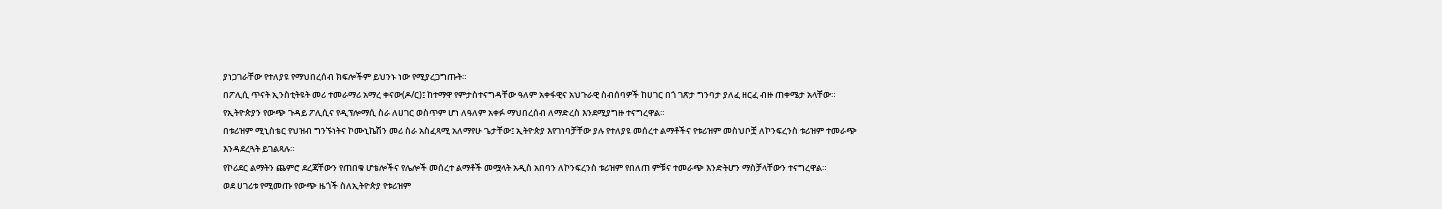ያነጋገራቸው የተለያዩ የማህበረሰብ ክፍሎችም ይህንኑ ነው የሚያረጋግጡት።
በፖሊሲ ጥናት ኢንስቲትዩት መሪ ተመራማሪ አማረ ቀናው(ዶ/ር)፤ ከተማዋ የምታስተናግዳቸው ዓለም አቀፋዊና አህጉራዊ ስብሰባዎች ከሀገር በጎ ገጽታ ግንባታ ያለፈ ዘርፈ ብዙ ጠቀሜታ አላቸው።
የኢትዮጵያን የውጭ ጉዳይ ፖሊሲና የዲፕሎማሲ ስራ ለሀገር ወስጥም ሆነ ለዓለም አቀፉ ማህበረሰብ ለማድረስ እንደሚያግዙ ተናግረዋል።
በቱሪዝም ሚኒስቴር የህዝብ ግንኙነትና ኮሙኒኬሽን መሪ ስራ አስፈጻሚ አለማየሁ ጌታቸው፤ ኢትዮጵያ እየገነባቻቸው ያሉ የተለያዩ መሰረተ ልማቶችና የቱሪዝም መስህቦቿ ለኮንፍረንስ ቱሪዝም ተመራጭ እንዳደረጓት ይገልጻሉ።
የኮሪደር ልማትን ጨምሮ ደረጃቸውን የጠበቁ ሆቴሎችና የሌሎች መሰረተ ልማቶች መሟላት አዲስ አበባን ለኮንፍረንስ ቱሪዝም የበለጠ ምቹና ተመራጭ እንድትሆን ማስቻላቸውን ተናግረዋል።
ወደ ሀገሪቱ የሚመጡ የውጭ ዜጎች ስለኢትዮጵያ የቱሪዝም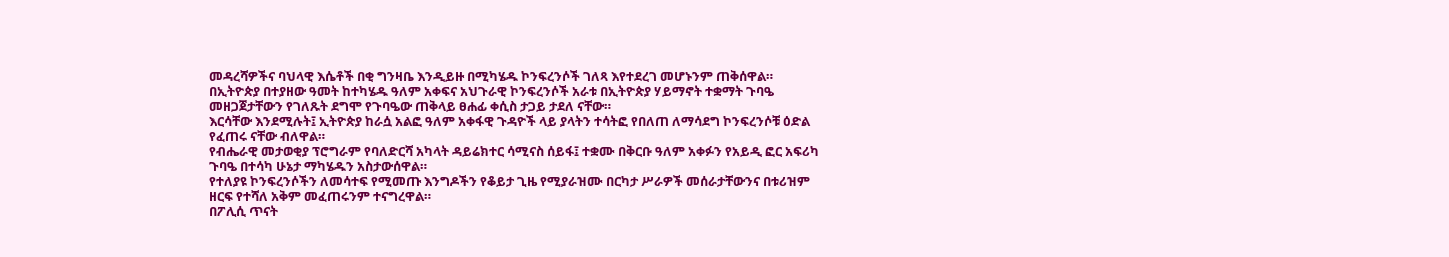መዳረሻዎችና ባህላዊ እሴቶች በቂ ግንዛቤ እንዲይዙ በሚካሄዱ ኮንፍረንሶች ገለጻ እየተደረገ መሆኑንም ጠቅሰዋል።
በኢትዮጵያ በተያዘው ዓመት ከተካሄዱ ዓለም አቀፍና አህጉራዊ ኮንፍረንሶች አራቱ በኢትዮጵያ ሃይማኖት ተቋማት ጉባዔ መዘጋጀታቸውን የገለጹት ደግሞ የጉባዔው ጠቅላይ ፀሐፊ ቀሲስ ታጋይ ታደለ ናቸው።
እርሳቸው እንደሚሉት፤ ኢትዮጵያ ከራሷ አልፎ ዓለም አቀፋዊ ጉዳዮች ላይ ያላትን ተሳትፎ የበለጠ ለማሳደግ ኮንፍረንሶቹ ዕድል የፈጠሩ ናቸው ብለዋል።
የብሔራዊ መታወቂያ ፕሮግራም የባለድርሻ አካላት ዳይሬክተር ሳሚናስ ሰይፋ፤ ተቋሙ በቅርቡ ዓለም አቀፉን የአይዲ ፎር አፍሪካ ጉባዔ በተሳካ ሁኔታ ማካሄዱን አስታውሰዋል።
የተለያዩ ኮንፍረንሶችን ለመሳተፍ የሚመጡ እንግዶችን የቆይታ ጊዜ የሚያራዝሙ በርካታ ሥራዎች መሰራታቸውንና በቱሪዝም ዘርፍ የተሻለ አቅም መፈጠሩንም ተናግረዋል።
በፖሊሲ ጥናት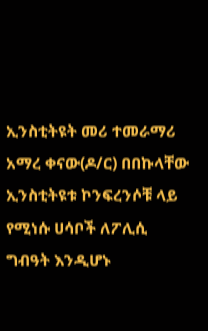ኢንስቲትዩት መሪ ተመራማሪ አማረ ቀናው(ዶ/ር) በበኩላቸው ኢንስቲትዩቱ ኮንፍረንሶቹ ላይ የሚነሱ ሀሳቦች ለፖሊሲ ግብዓት እንዲሆኑ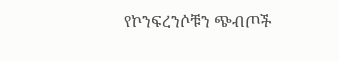የኮንፍረንሶቹን ጭብጦች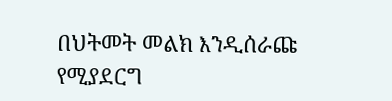በህትመት መልክ እንዲሰራጩ የሚያደርግ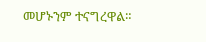መሆኑንም ተናግረዋል።